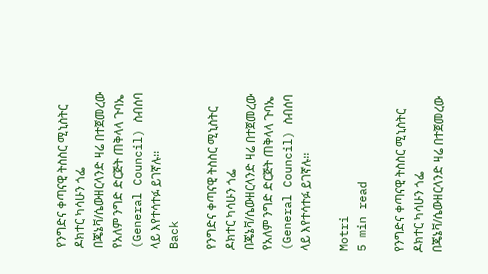የንግድና ቀጣናዊ ትስስር ሚኒስትር ዶክተር ካሳሁን ጎፌ በጄኔቫ/ሴውዘርላንድ ዛሬ በተጀመረው የአለም ንግድ ድርጅት ጠቅላላ ጉባኤ (General Council) ስብሰባ ላይ እየተሳተፉ ይገኛሉ፡፡
Back

የንግድና ቀጣናዊ ትስስር ሚኒስትር ዶክተር ካሳሁን ጎፌ በጄኔቫ/ሴውዘርላንድ ዛሬ በተጀመረው የአለም ንግድ ድርጅት ጠቅላላ ጉባኤ (General Council) ስብሰባ ላይ እየተሳተፉ ይገኛሉ፡፡

Motri
5 min read

የንግድና ቀጣናዊ ትስስር ሚኒስትር ዶክተር ካሳሁን ጎፌ በጄኔቫ/ሴውዘርላንድ ዛሬ በተጀመረው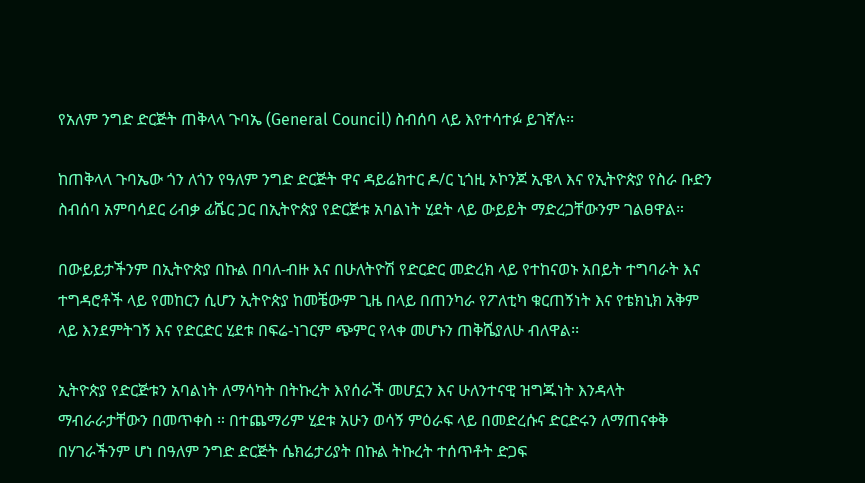የአለም ንግድ ድርጅት ጠቅላላ ጉባኤ (General Council) ስብሰባ ላይ እየተሳተፉ ይገኛሉ፡፡

ከጠቅላላ ጉባኤው ጎን ለጎን የዓለም ንግድ ድርጅት ዋና ዳይሬክተር ዶ/ር ኒጎዚ ኦኮንጆ ኢዌላ እና የኢትዮጵያ የስራ ቡድን ስብሰባ አምባሳደር ሪብቃ ፊሼር ጋር በኢትዮጵያ የድርጅቱ አባልነት ሂደት ላይ ውይይት ማድረጋቸውንም ገልፀዋል።

በውይይታችንም በኢትዮጵያ በኩል በባለ-ብዙ እና በሁለትዮሽ የድርድር መድረክ ላይ የተከናወኑ አበይት ተግባራት እና ተግዳሮቶች ላይ የመከርን ሲሆን ኢትዮጵያ ከመቼውም ጊዜ በላይ በጠንካራ የፖለቲካ ቁርጠኝነት እና የቴክኒክ አቅም ላይ እንደምትገኝ እና የድርድር ሂደቱ በፍሬ-ነገርም ጭምር የላቀ መሆኑን ጠቅሼያለሁ ብለዋል፡፡

ኢትዮጵያ የድርጅቱን አባልነት ለማሳካት በትኩረት እየሰራች መሆኗን እና ሁለንተናዊ ዝግጁነት እንዳላት ማብራራታቸውን በመጥቀስ ። በተጨማሪም ሂደቱ አሁን ወሳኝ ምዕራፍ ላይ በመድረሱና ድርድሩን ለማጠናቀቅ በሃገራችንም ሆነ በዓለም ንግድ ድርጅት ሴክሬታሪያት በኩል ትኩረት ተሰጥቶት ድጋፍ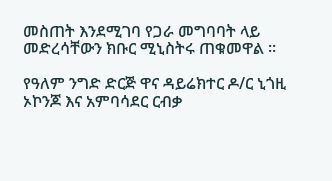መስጠት እንደሚገባ የጋራ መግባባት ላይ መድረሳቸውን ክቡር ሚኒስትሩ ጠቁመዋል ።

የዓለም ንግድ ድርጅ ዋና ዳይሬክተር ዶ/ር ኒጎዚ ኦኮንጆ እና አምባሳደር ርብቃ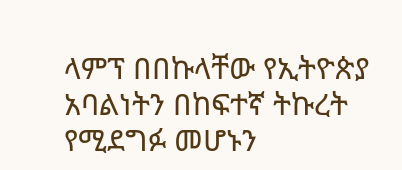ላምፕ በበኩላቸው የኢትዮጵያ አባልነትን በከፍተኛ ትኩረት የሚደግፉ መሆኑን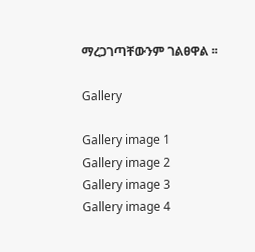ማረጋገጣቸውንም ገልፀዋል ፡፡

Gallery

Gallery image 1
Gallery image 2
Gallery image 3
Gallery image 4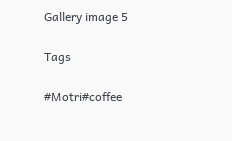Gallery image 5

Tags

#Motri#coffee